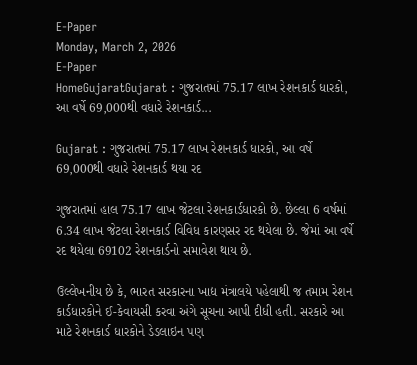E-Paper
Monday, March 2, 2026
E-Paper
HomeGujaratGujarat : ગુજરાતમાં 75.17 લાખ રેશનકાર્ડ ધારકો, આ વર્ષે 69,000થી વધારે રેશનકાર્ડ...

Gujarat : ગુજરાતમાં 75.17 લાખ રેશનકાર્ડ ધારકો, આ વર્ષે 69,000થી વધારે રેશનકાર્ડ થયા રદ

ગુજરાતમાં હાલ 75.17 લાખ જેટલા રેશનકાર્ડધારકો છે. છેલ્લા 6 વર્ષમાં 6.34 લાખ જેટલા રેશનકાર્ડ વિવિધ કારણસર રદ થયેલા છે. જેમાં આ વર્ષે રદ થયેલા 69102 રેશનકાર્ડનો સમાવેશ થાય છે.

ઉલ્લેખનીય છે કે, ભારત સરકારના ખાદ્ય મંત્રાલયે પહેલાથી જ તમામ રેશન કાર્ડધારકોને ઈ-કેવાયસી કરવા અંગે સૂચના આપી દીધી હતી. સરકારે આ માટે રેશનકાર્ડ ધારકોને ડેડલાઇન પણ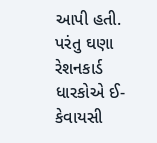આપી હતી. પરંતુ ઘણા રેશનકાર્ડ ધારકોએ ઈ-કેવાયસી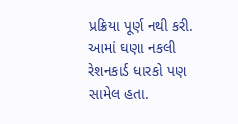પ્રક્રિયા પૂર્ણ નથી કરી. આમાં ઘણા નકલી રેશનકાર્ડ ધારકો પણ સામેલ હતા.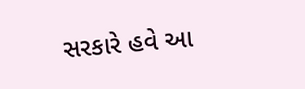સરકારે હવે આ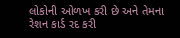લોકોની ઓળખ કરી છે અને તેમના રેશન કાર્ડ રદ કરી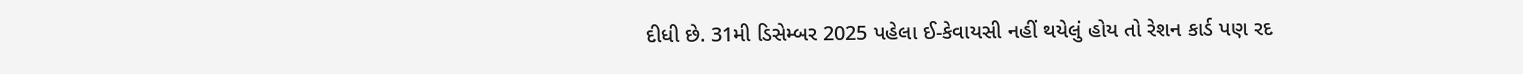દીધી છે. 31મી ડિસેમ્બર 2025 પહેલા ઈ-કેવાયસી નહીં થયેલું હોય તો રેશન કાર્ડ પણ રદ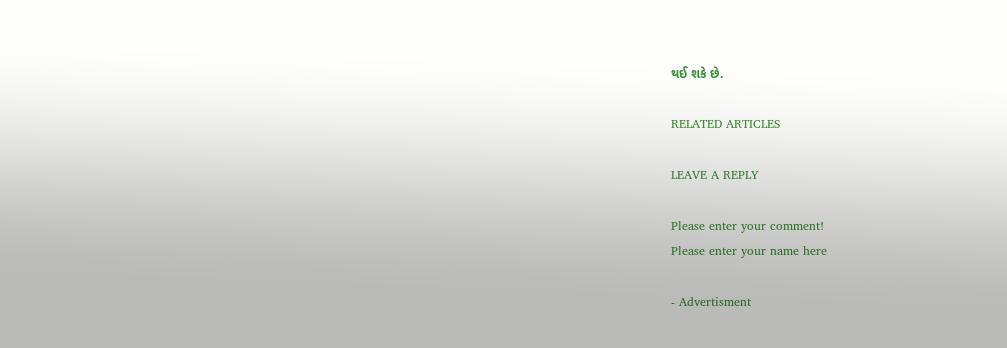થઈ શકે છે.

RELATED ARTICLES

LEAVE A REPLY

Please enter your comment!
Please enter your name here

- Advertisment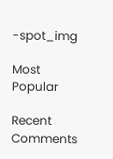-spot_img

Most Popular

Recent Comments